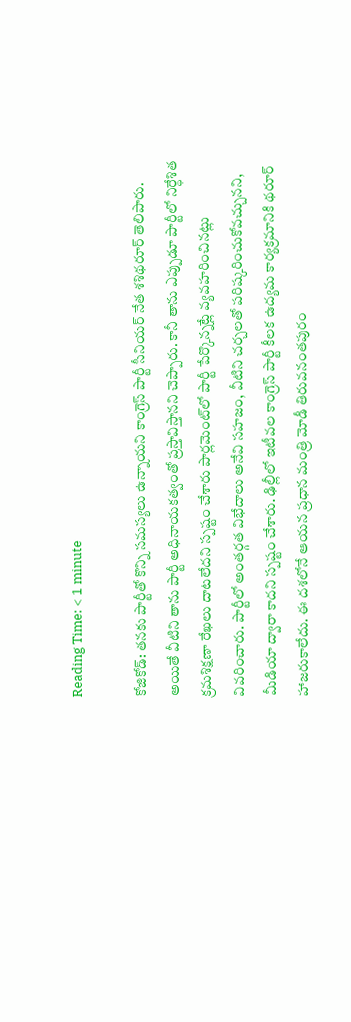Reading Time: < 1 minute

కోజికోడ్: తనకు పార్టీతో కొన్ని సమస్యలు ఉన్నాయని కాంగ్రెస్ పార్టీ సీనియర్ నేత శశిథరూర్ తెలిపారు. అయితే వీటిని తాను పార్టీ అధినాయకత్వంతో ప్రస్తావిస్తానని చెప్పారు. కానీ తాను ఎప్పుడూ పార్టీలో నిర్ధేశిత క్రమశిక్షణా రేఖలు దాటలేదని స్పష్టం చేశారు పార్లమెంట్‌లో పార్టీ పేర్కొన్నట్లే వ్యవహరించినట్లు వివరించారు. పార్టీలో అంతర్గత విభేదాలు అనేవి సహజం, వీటిని చర్చలతో పరిష్కరించుకోవచ్చునని, మీడియా ద్వారా కాదని స్పష్టం చేశారు. ఢిల్లీలో ఇటీవల కాంగ్రెస్ పార్టీ కీలక ఉద్యమ కార్యక్రమానికి థరూర్ హాజరుకాలేదు. ఈ దశలోనే ఆయన ప్రధాన మంత్రి మోడీ తిరువనంతపురం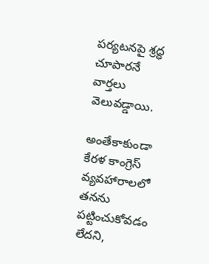పర్యటనపై శ్రద్ధ చూపారనే వార్తలు వెలువడ్డాయి.

అంతేకాకుండా కేరళ కాంగ్రెస్ వ్యవహారాలలో తనను పట్టించుకోవడం లేదని,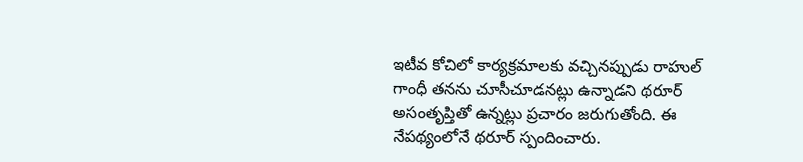ఇటీవ కోచిలో కార్యక్రమాలకు వచ్చినప్పుడు రాహుల్ గాంధీ తనను చూసీచూడనట్లు ఉన్నాడని థరూర్ అసంతృప్తితో ఉన్నట్లు ప్రచారం జరుగుతోంది. ఈ నేపథ్యంలోనే థరూర్ స్పందించారు.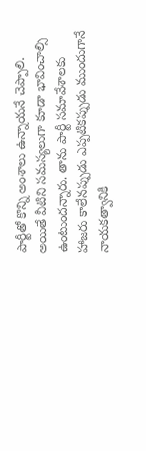పార్టీతో కొన్ని అంశాలు ఉన్నాయనే చెప్పాలి. అయితే వీటిని సమస్యలుగా కూడా భావించాల్సి ఉంటుందన్నారు. తాను పార్టీ సమావేశాలకు హాజరు కాలేనప్పుడు ఎప్పటికప్పుడు ముందుగానే నాయకత్వానికి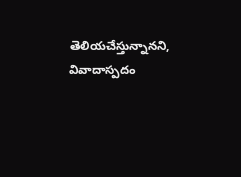తెలియచేస్తున్నానని, వివాదాస్పదం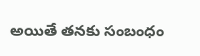అయితే తనకు సంబంధం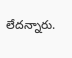లేదన్నారు.